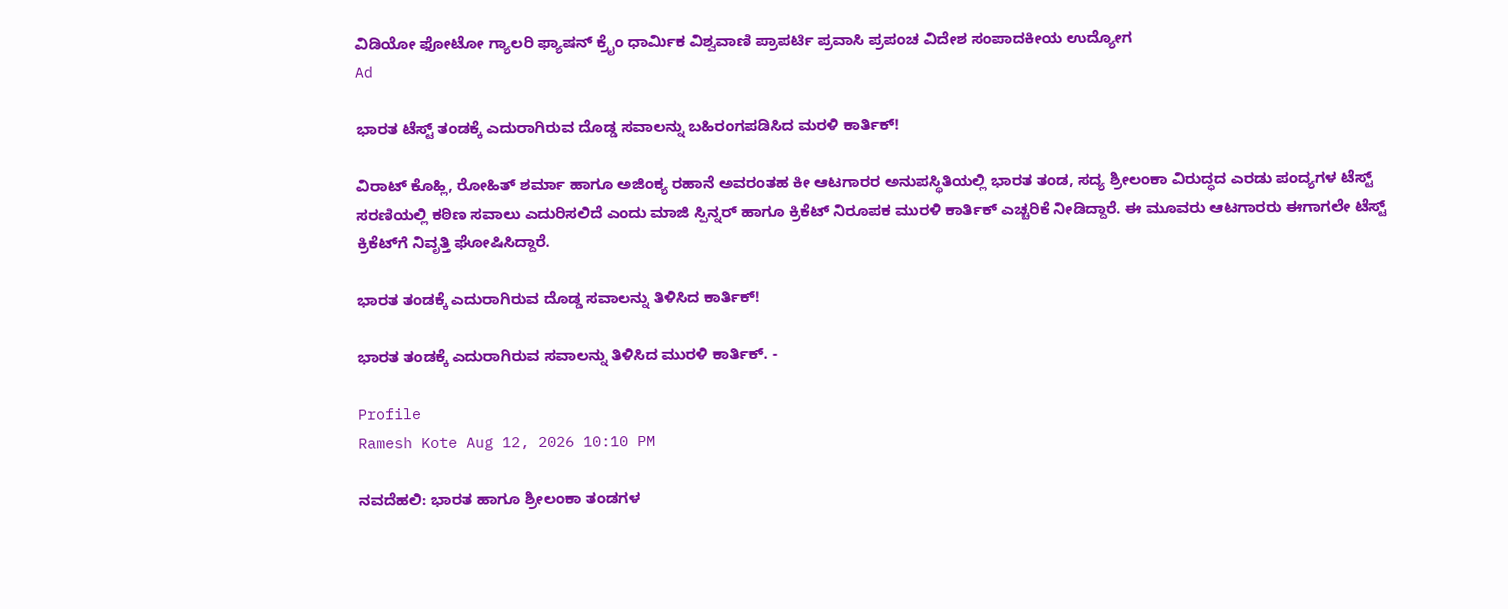ವಿಡಿಯೋ ಫೋಟೋ ಗ್ಯಾಲರಿ ಫ್ಯಾಷನ್ ಕ್ರೈಂ ಧಾರ್ಮಿಕ ವಿಶ್ವವಾಣಿ ಪ್ರಾಪರ್ಟಿ ಪ್ರವಾಸಿ ಪ್ರಪಂಚ ವಿದೇಶ ಸಂಪಾದಕೀಯ ಉದ್ಯೋಗ
Ad

ಭಾರತ ಟೆಸ್ಟ್‌ ತಂಡಕ್ಕೆ ಎದುರಾಗಿರುವ ದೊಡ್ಡ ಸವಾಲನ್ನು ಬಹಿರಂಗಪಡಿಸಿದ ಮರಳಿ ಕಾರ್ತಿಕ್‌!

ವಿರಾಟ್‌ ಕೊಹ್ಲಿ, ರೋಹಿತ್‌ ಶರ್ಮಾ ಹಾಗೂ ಅಜಿಂಕ್ಯ ರಹಾನೆ ಅವರಂತಹ ಕೀ ಆಟಗಾರರ ಅನುಪಸ್ಥಿತಿಯಲ್ಲಿ ಭಾರತ ತಂಡ, ಸದ್ಯ ಶ್ರೀಲಂಕಾ ವಿರುದ್ಧದ ಎರಡು ಪಂದ್ಯಗಳ ಟೆಸ್ಟ್‌ ಸರಣಿಯಲ್ಲಿ ಕಠಿಣ ಸವಾಲು ಎದುರಿಸಲಿದೆ ಎಂದು ಮಾಜಿ ಸ್ಪಿನ್ನರ್‌ ಹಾಗೂ ಕ್ರಿಕೆಟ್‌ ನಿರೂಪಕ ಮುರಳಿ ಕಾರ್ತಿಕ್‌ ಎಚ್ಚರಿಕೆ ನೀಡಿದ್ದಾರೆ. ಈ ಮೂವರು ಆಟಗಾರರು ಈಗಾಗಲೇ ಟೆಸ್ಟ್‌ ಕ್ರಿಕೆಟ್‌ಗೆ ನಿವೃತ್ತಿ ಘೋಷಿಸಿದ್ದಾರೆ.

ಭಾರತ ತಂಡಕ್ಕೆ ಎದುರಾಗಿರುವ ದೊಡ್ಡ ಸವಾಲನ್ನು ತಿಳಿಸಿದ ಕಾರ್ತಿಕ್‌!

ಭಾರತ ತಂಡಕ್ಕೆ ಎದುರಾಗಿರುವ ಸವಾಲನ್ನು ತಿಳಿಸಿದ ಮುರಳಿ ಕಾರ್ತಿಕ್‌. -

Profile
Ramesh Kote Aug 12, 2026 10:10 PM

ನವದೆಹಲಿ: ಭಾರತ ಹಾಗೂ ಶ್ರೀಲಂಕಾ ತಂಡಗಳ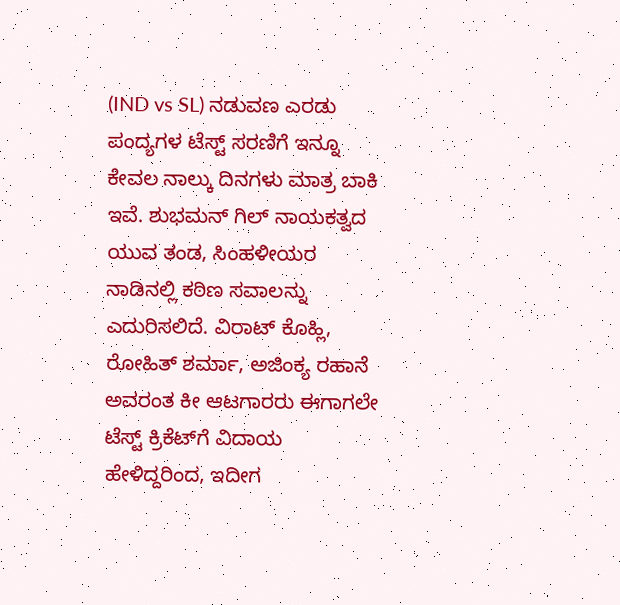(IND vs SL) ನಡುವಣ ಎರಡು ಪಂದ್ಯಗಳ ಟೆಸ್ಟ್‌ ಸರಣಿಗೆ ಇನ್ನೂ ಕೇವಲ ನಾಲ್ಕು ದಿನಗಳು ಮಾತ್ರ ಬಾಕಿ ಇವೆ. ಶುಭಮನ್‌ ಗಿಲ್‌ ನಾಯಕತ್ವದ ಯುವ ತಂಡ, ಸಿಂಹಳೀಯರ ನಾಡಿನಲ್ಲಿ ಕಠಿಣ ಸವಾಲನ್ನು ಎದುರಿಸಲಿದೆ. ವಿರಾಟ್‌ ಕೊಹ್ಲಿ, ರೋಹಿತ್‌ ಶರ್ಮಾ, ಅಜಿಂಕ್ಯ ರಹಾನೆ ಅವರಂತ ಕೀ ಆಟಗಾರರು ಈಗಾಗಲೇ ಟೆಸ್ಟ್‌ ಕ್ರಿಕೆಟ್‌ಗೆ ವಿದಾಯ ಹೇಳಿದ್ದರಿಂದ, ಇದೀಗ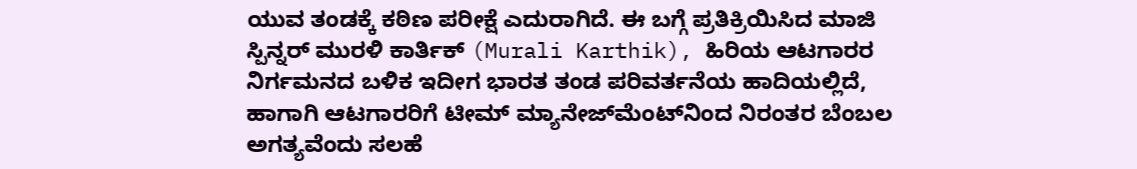ಯುವ ತಂಡಕ್ಕೆ ಕಠಿಣ ಪರೀಕ್ಷೆ ಎದುರಾಗಿದೆ. ಈ ಬಗ್ಗೆ ಪ್ರತಿಕ್ರಿಯಿಸಿದ ಮಾಜಿ ಸ್ಪಿನ್ನರ್‌ ಮುರಳಿ ಕಾರ್ತಿಕ್‌ (Murali Karthik), ಹಿರಿಯ ಆಟಗಾರರ ನಿರ್ಗಮನದ ಬಳಿಕ ಇದೀಗ ಭಾರತ ತಂಡ ಪರಿವರ್ತನೆಯ ಹಾದಿಯಲ್ಲಿದೆ, ಹಾಗಾಗಿ ಆಟಗಾರರಿಗೆ ಟೀಮ್‌ ಮ್ಯಾನೇಜ್‌ಮೆಂಟ್‌ನಿಂದ ನಿರಂತರ ಬೆಂಬಲ ಅಗತ್ಯವೆಂದು ಸಲಹೆ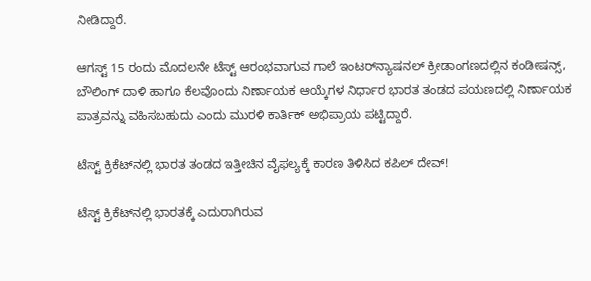ನೀಡಿದ್ದಾರೆ.

ಆಗಸ್ಟ್‌ 15 ರಂದು ಮೊದಲನೇ ಟೆಸ್ಟ್‌ ಆರಂಭವಾಗುವ ಗಾಲೆ ಇಂಟರ್‌ನ್ಯಾಷನಲ್‌ ಕ್ರೀಡಾಂಗಣದಲ್ಲಿನ ಕಂಡೀಷನ್ಸ್‌, ಬೌಲಿಂಗ್‌ ದಾಳಿ ಹಾಗೂ ಕೆಲವೊಂದು ನಿರ್ಣಾಯಕ ಆಯ್ಕೆಗಳ ನಿರ್ಧಾರ ಭಾರತ ತಂಡದ ಪಯಣದಲ್ಲಿ ನಿರ್ಣಾಯಕ ಪಾತ್ರವನ್ನು ವಹಿಸಬಹುದು ಎಂದು ಮುರಳಿ ಕಾರ್ತಿಕ್‌ ಅಭಿಪ್ರಾಯ ಪಟ್ಟಿದ್ದಾರೆ.

ಟೆಸ್ಟ್‌ ಕ್ರಿಕೆಟ್‌ನಲ್ಲಿ ಭಾರತ ತಂಡದ ಇತ್ತೀಚಿನ ವೈಫಲ್ಯಕ್ಕೆ ಕಾರಣ ತಿಳಿಸಿದ ಕಪಿಲ್‌ ದೇವ್‌!

ಟೆಸ್ಟ್‌ ಕ್ರಿಕೆಟ್‌ನಲ್ಲಿ ಭಾರತಕ್ಕೆ ಎದುರಾಗಿರುವ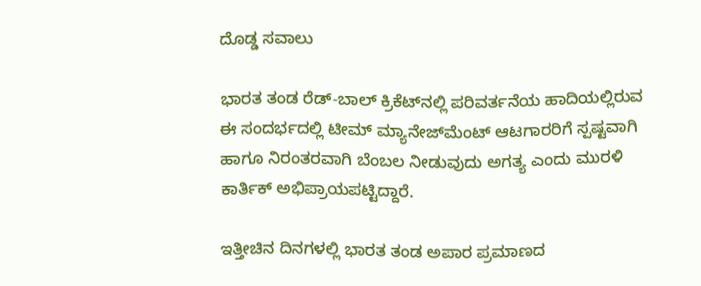ದೊಡ್ಡ ಸವಾಲು

ಭಾರತ ತಂಡ ರೆಡ್-ಬಾಲ್ ಕ್ರಿಕೆಟ್‌ನಲ್ಲಿ ಪರಿವರ್ತನೆಯ ಹಾದಿಯಲ್ಲಿರುವ ಈ ಸಂದರ್ಭದಲ್ಲಿ ಟೀಮ್‌ ಮ್ಯಾನೇಜ್‌ಮೆಂಟ್‌ ಆಟಗಾರರಿಗೆ ಸ್ಪಷ್ಟವಾಗಿ ಹಾಗೂ ನಿರಂತರವಾಗಿ ಬೆಂಬಲ ನೀಡುವುದು ಅಗತ್ಯ ಎಂದು ಮುರಳಿ ಕಾರ್ತಿಕ್ ಅಭಿಪ್ರಾಯಪಟ್ಟಿದ್ದಾರೆ.

ಇತ್ತೀಚಿನ ದಿನಗಳಲ್ಲಿ ಭಾರತ ತಂಡ ಅಪಾರ ಪ್ರಮಾಣದ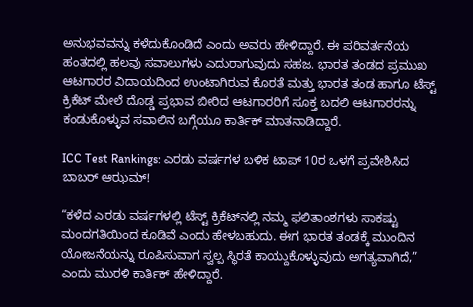ಅನುಭವವನ್ನು ಕಳೆದುಕೊಂಡಿದೆ ಎಂದು ಅವರು ಹೇಳಿದ್ದಾರೆ. ಈ ಪರಿವರ್ತನೆಯ ಹಂತದಲ್ಲಿ ಹಲವು ಸವಾಲುಗಳು ಎದುರಾಗುವುದು ಸಹಜ. ಭಾರತ ತಂಡದ ಪ್ರಮುಖ ಆಟಗಾರರ ವಿದಾಯದಿಂದ ಉಂಟಾಗಿರುವ ಕೊರತೆ ಮತ್ತು ಭಾರತ ತಂಡ ಹಾಗೂ ಟೆಸ್ಟ್ ಕ್ರಿಕೆಟ್ ಮೇಲೆ ದೊಡ್ಡ ಪ್ರಭಾವ ಬೀರಿದ ಆಟಗಾರರಿಗೆ ಸೂಕ್ತ ಬದಲಿ ಆಟಗಾರರನ್ನು ಕಂಡುಕೊಳ್ಳುವ ಸವಾಲಿನ ಬಗ್ಗೆಯೂ ಕಾರ್ತಿಕ್ ಮಾತನಾಡಿದ್ದಾರೆ.

ICC Test Rankings: ಎರಡು ವರ್ಷಗಳ ಬಳಿಕ ಟಾಪ್‌ 10ರ ಒಳಗೆ ಪ್ರವೇಶಿಸಿದ ಬಾಬರ್‌ ಆಝಮ್‌!

“ಕಳೆದ ಎರಡು ವರ್ಷಗಳಲ್ಲಿ ಟೆಸ್ಟ್‌ ಕ್ರಿಕೆಟ್‌ನಲ್ಲಿ ನಮ್ಮ ಫಲಿತಾಂಶಗಳು ಸಾಕಷ್ಟು ಮಂದಗತಿಯಿಂದ ಕೂಡಿವೆ ಎಂದು ಹೇಳಬಹುದು. ಈಗ ಭಾರತ ತಂಡಕ್ಕೆ ಮುಂದಿನ ಯೋಜನೆಯನ್ನು ರೂಪಿಸುವಾಗ ಸ್ವಲ್ಪ ಸ್ಥಿರತೆ ಕಾಯ್ದುಕೊಳ್ಳುವುದು ಅಗತ್ಯವಾಗಿದೆ,” ಎಂದು ಮುರಳಿ ಕಾರ್ತಿಕ್ ಹೇಳಿದ್ದಾರೆ.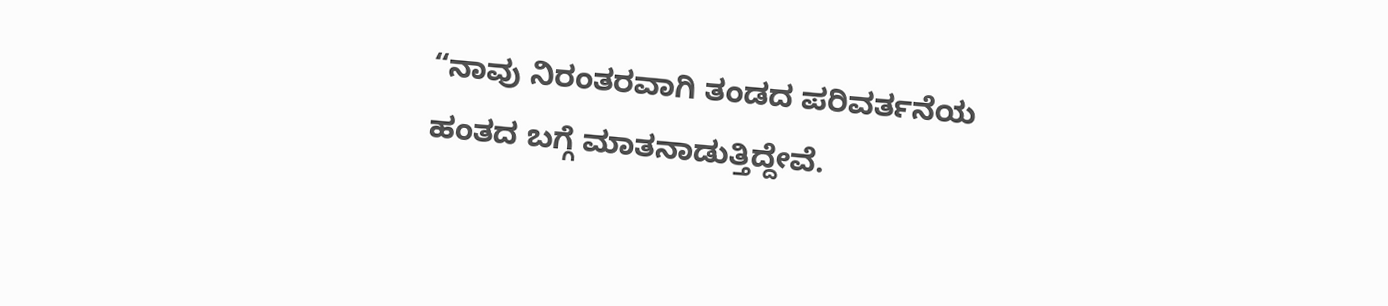“ನಾವು ನಿರಂತರವಾಗಿ ತಂಡದ ಪರಿವರ್ತನೆಯ ಹಂತದ ಬಗ್ಗೆ ಮಾತನಾಡುತ್ತಿದ್ದೇವೆ.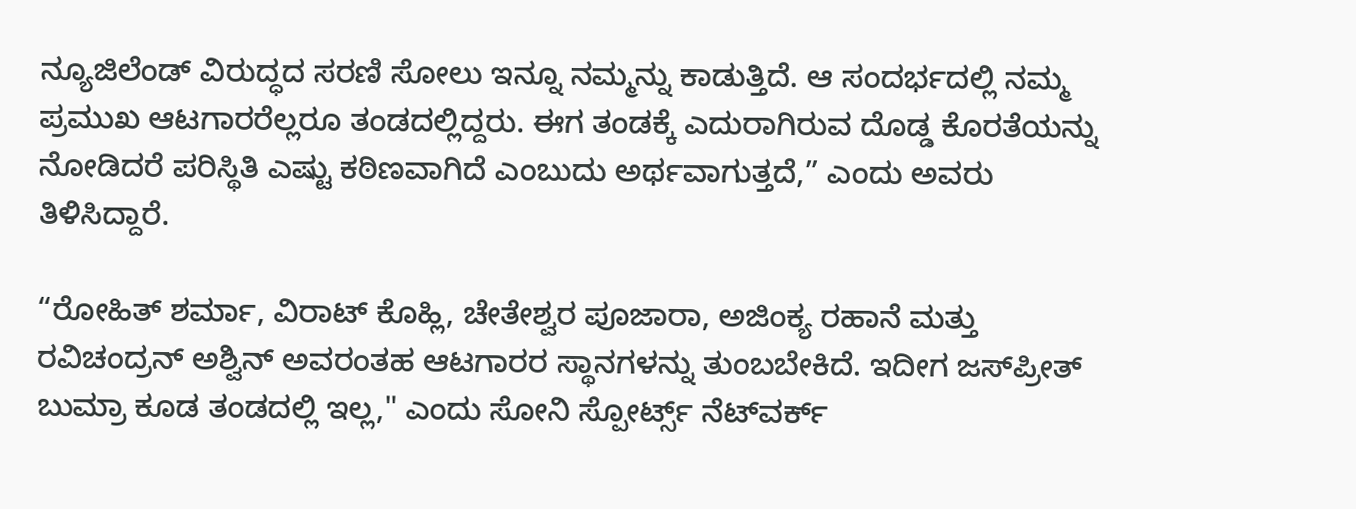ನ್ಯೂಜಿಲೆಂಡ್ ವಿರುದ್ಧದ ಸರಣಿ ಸೋಲು ಇನ್ನೂ ನಮ್ಮನ್ನು ಕಾಡುತ್ತಿದೆ. ಆ ಸಂದರ್ಭದಲ್ಲಿ ನಮ್ಮ ಪ್ರಮುಖ ಆಟಗಾರರೆಲ್ಲರೂ ತಂಡದಲ್ಲಿದ್ದರು. ಈಗ ತಂಡಕ್ಕೆ ಎದುರಾಗಿರುವ ದೊಡ್ಡ ಕೊರತೆಯನ್ನು ನೋಡಿದರೆ ಪರಿಸ್ಥಿತಿ ಎಷ್ಟು ಕಠಿಣವಾಗಿದೆ ಎಂಬುದು ಅರ್ಥವಾಗುತ್ತದೆ,” ಎಂದು ಅವರು ತಿಳಿಸಿದ್ದಾರೆ.

“ರೋಹಿತ್ ಶರ್ಮಾ, ವಿರಾಟ್ ಕೊಹ್ಲಿ, ಚೇತೇಶ್ವರ ಪೂಜಾರಾ, ಅಜಿಂಕ್ಯ ರಹಾನೆ ಮತ್ತು ರವಿಚಂದ್ರನ್ ಅಶ್ವಿನ್ ಅವರಂತಹ ಆಟಗಾರರ ಸ್ಥಾನಗಳನ್ನು ತುಂಬಬೇಕಿದೆ. ಇದೀಗ ಜಸ್‌ಪ್ರೀತ್‌ ಬುಮ್ರಾ ಕೂಡ ತಂಡದಲ್ಲಿ ಇಲ್ಲ," ಎಂದು ಸೋನಿ ಸ್ಪೋರ್ಟ್ಸ್ ನೆಟ್‌ವರ್ಕ್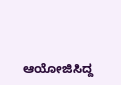ಆಯೋಜಿಸಿದ್ದ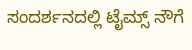ಸಂದರ್ಶನದಲ್ಲಿ ಟೈಮ್ಸ್ ನೌಗೆ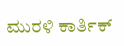ಮುರಳಿ ಕಾರ್ತಿಕ್‌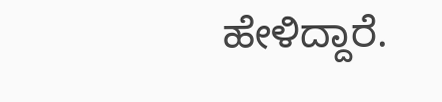ಹೇಳಿದ್ದಾರೆ.